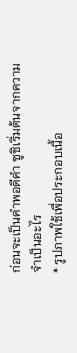ก่อนจะเป็นคำพอดีคำ ซูชิเริ่มต้นจากความจำเป็นอะไร
* รูปภาพใช้เพื่อประกอบเนื้อ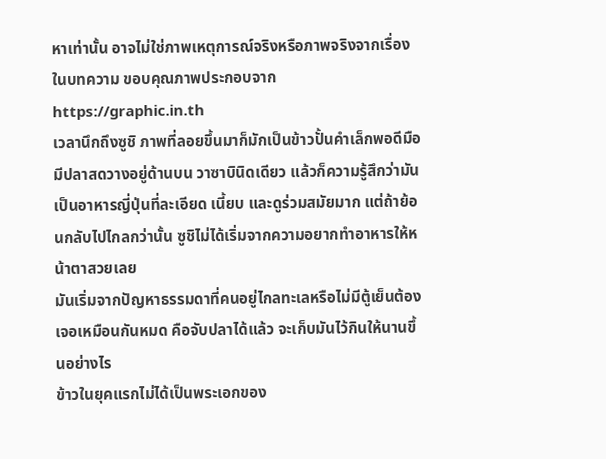หาเท่านั้น อาจไม่ใช่ภาพเหตุการณ์จริงหรือภาพจริงจากเรื่องในบทความ ขอบคุณภาพประกอบจาก https://graphic.in.th
เวลานึกถึงซูชิ ภาพที่ลอยขึ้นมาก็มักเป็นข้าวปั้นคำเล็กพอดีมือ มีปลาสดวางอยู่ด้านบน วาซาบินิดเดียว แล้วก็ความรู้สึกว่ามันเป็นอาหารญี่ปุ่นที่ละเอียด เนี้ยบ และดูร่วมสมัยมาก แต่ถ้าย้อนกลับไปไกลกว่านั้น ซูชิไม่ได้เริ่มจากความอยากทำอาหารให้หน้าตาสวยเลย
มันเริ่มจากปัญหาธรรมดาที่คนอยู่ไกลทะเลหรือไม่มีตู้เย็นต้องเจอเหมือนกันหมด คือจับปลาได้แล้ว จะเก็บมันไว้กินให้นานขึ้นอย่างไร
ข้าวในยุคแรกไม่ได้เป็นพระเอกของ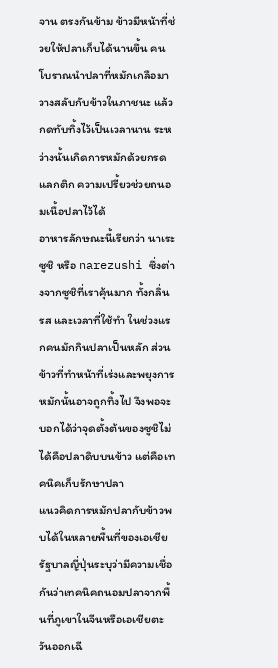จาน ตรงกันข้าม ข้าวมีหน้าที่ช่วยให้ปลาเก็บได้นานขึ้น คนโบราณนำปลาที่หมักเกลือมาวางสลับกับข้าวในภาชนะ แล้วกดทับทิ้งไว้เป็นเวลานาน ระหว่างนั้นเกิดการหมักด้วยกรดแลกติก ความเปรี้ยวช่วยถนอมเนื้อปลาไว้ได้
อาหารลักษณะนี้เรียกว่า นาเระซูชิ หรือ narezushi ซึ่งต่างจากซูชิที่เราคุ้นมาก ทั้งกลิ่น รส และเวลาที่ใช้ทำ ในช่วงแรกคนมักกินปลาเป็นหลัก ส่วนข้าวที่ทำหน้าที่เร่งและพยุงการหมักนั้นอาจถูกทิ้งไป จึงพอจะบอกได้ว่าจุดตั้งต้นของซูชิไม่ได้คือปลาดิบบนข้าว แต่คือเทคนิคเก็บรักษาปลา
แนวคิดการหมักปลากับข้าวพบได้ในหลายพื้นที่ของเอเชีย รัฐบาลญี่ปุ่นระบุว่ามีความเชื่อกันว่าเทคนิคถนอมปลาจากพื้นที่ภูเขาในจีนหรือเอเชียตะวันออกเฉี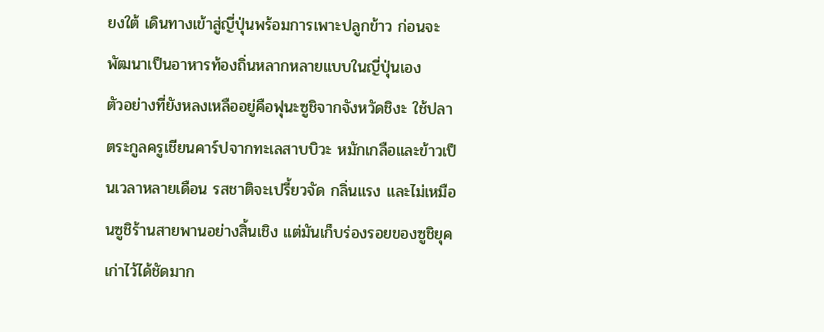ยงใต้ เดินทางเข้าสู่ญี่ปุ่นพร้อมการเพาะปลูกข้าว ก่อนจะพัฒนาเป็นอาหารท้องถิ่นหลากหลายแบบในญี่ปุ่นเอง
ตัวอย่างที่ยังหลงเหลืออยู่คือฟุนะซูชิจากจังหวัดชิงะ ใช้ปลาตระกูลครูเชียนคาร์ปจากทะเลสาบบิวะ หมักเกลือและข้าวเป็นเวลาหลายเดือน รสชาติจะเปรี้ยวจัด กลิ่นแรง และไม่เหมือนซูชิร้านสายพานอย่างสิ้นเชิง แต่มันเก็บร่องรอยของซูชิยุคเก่าไว้ได้ชัดมาก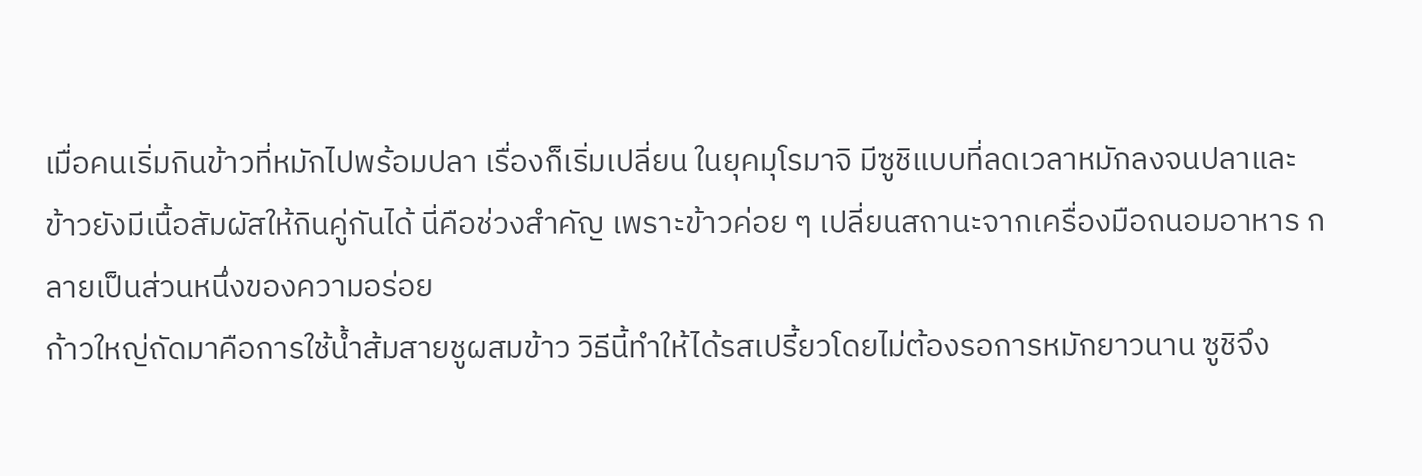เมื่อคนเริ่มกินข้าวที่หมักไปพร้อมปลา เรื่องก็เริ่มเปลี่ยน ในยุคมุโรมาจิ มีซูชิแบบที่ลดเวลาหมักลงจนปลาและข้าวยังมีเนื้อสัมผัสให้กินคู่กันได้ นี่คือช่วงสำคัญ เพราะข้าวค่อย ๆ เปลี่ยนสถานะจากเครื่องมือถนอมอาหาร กลายเป็นส่วนหนึ่งของความอร่อย
ก้าวใหญ่ถัดมาคือการใช้น้ำส้มสายชูผสมข้าว วิธีนี้ทำให้ได้รสเปรี้ยวโดยไม่ต้องรอการหมักยาวนาน ซูชิจึง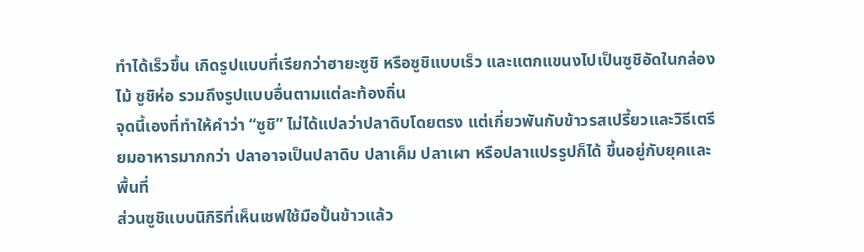ทำได้เร็วขึ้น เกิดรูปแบบที่เรียกว่าฮายะซูชิ หรือซูชิแบบเร็ว และแตกแขนงไปเป็นซูชิอัดในกล่องไม้ ซูชิห่อ รวมถึงรูปแบบอื่นตามแต่ละท้องถิ่น
จุดนี้เองที่ทำให้คำว่า “ซูชิ” ไม่ได้แปลว่าปลาดิบโดยตรง แต่เกี่ยวพันกับข้าวรสเปรี้ยวและวิธีเตรียมอาหารมากกว่า ปลาอาจเป็นปลาดิบ ปลาเค็ม ปลาเผา หรือปลาแปรรูปก็ได้ ขึ้นอยู่กับยุคและพื้นที่
ส่วนซูชิแบบนิกิริที่เห็นเชฟใช้มือปั้นข้าวแล้ว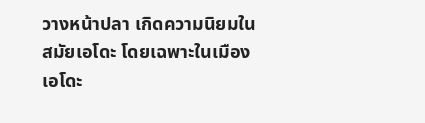วางหน้าปลา เกิดความนิยมในสมัยเอโดะ โดยเฉพาะในเมืองเอโดะ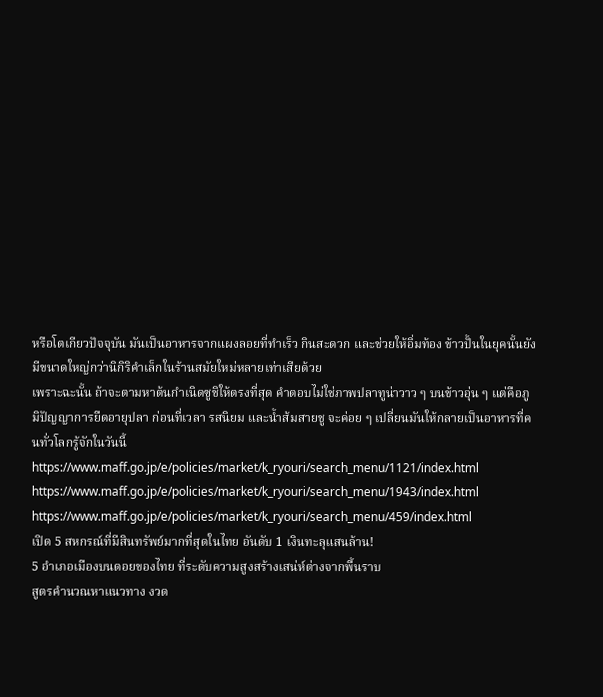หรือโตเกียวปัจจุบัน มันเป็นอาหารจากแผงลอยที่ทำเร็ว กินสะดวก และช่วยให้อิ่มท้อง ข้าวปั้นในยุคนั้นยังมีขนาดใหญ่กว่านิกิริคำเล็กในร้านสมัยใหม่หลายเท่าเสียด้วย
เพราะฉะนั้น ถ้าจะตามหาต้นกำเนิดซูชิให้ตรงที่สุด คำตอบไม่ใช่ภาพปลาทูน่าวาว ๆ บนข้าวอุ่น ๆ แต่คือภูมิปัญญาการยืดอายุปลา ก่อนที่เวลา รสนิยม และน้ำส้มสายชู จะค่อย ๆ เปลี่ยนมันให้กลายเป็นอาหารที่คนทั่วโลกรู้จักในวันนี้
https://www.maff.go.jp/e/policies/market/k_ryouri/search_menu/1121/index.html
https://www.maff.go.jp/e/policies/market/k_ryouri/search_menu/1943/index.html
https://www.maff.go.jp/e/policies/market/k_ryouri/search_menu/459/index.html
เปิด 5 สหกรณ์ที่มีสินทรัพย์มากที่สุดในไทย อันดับ 1 เงินทะลุแสนล้าน!
5 อำเภอเมืองบนดอยของไทย ที่ระดับความสูงสร้างเสน่ห์ต่างจากพื้นราบ
สูตรคำนวณหาแนวทาง งวด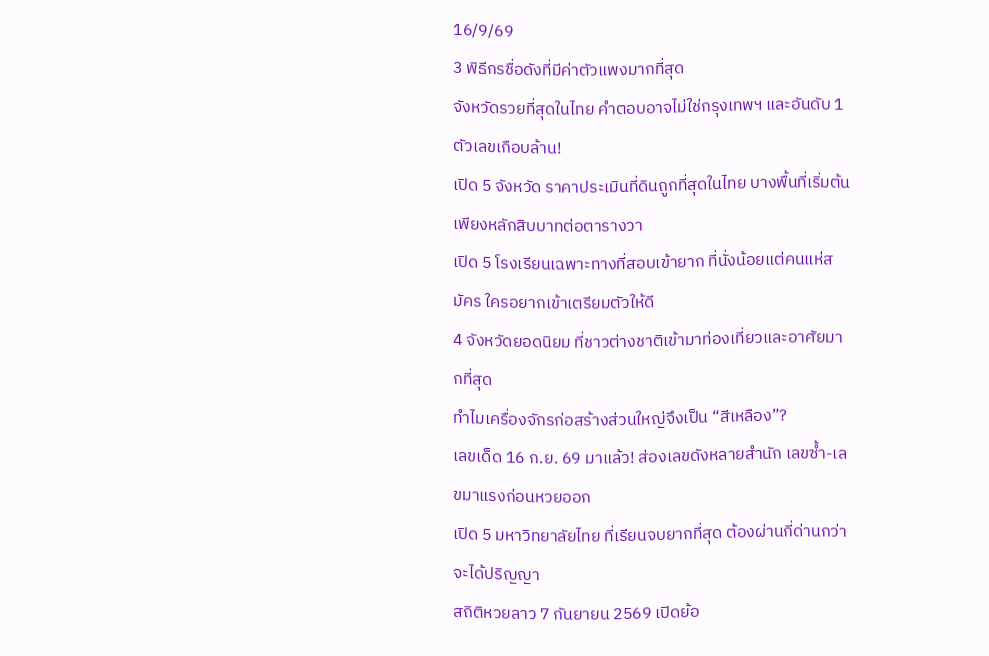16/9/69
3 พิธีกรชื่อดังที่มีค่าตัวแพงมากที่สุด
จังหวัดรวยที่สุดในไทย คำตอบอาจไม่ใช่กรุงเทพฯ และอันดับ 1 ตัวเลขเกือบล้าน!
เปิด 5 จังหวัด ราคาประเมินที่ดินถูกที่สุดในไทย บางพื้นที่เริ่มต้นเพียงหลักสิบบาทต่อตารางวา
เปิด 5 โรงเรียนเฉพาะทางที่สอบเข้ายาก ที่นั่งน้อยแต่คนแห่สมัคร ใครอยากเข้าเตรียมตัวให้ดี
4 จังหวัดยอดนิยม ที่ชาวต่างชาติเข้ามาท่องเที่ยวและอาศัยมากที่สุด
ทำไมเครื่องจักรก่อสร้างส่วนใหญ่จึงเป็น “สีเหลือง”?
เลขเด็ด 16 ก.ย. 69 มาแล้ว! ส่องเลขดังหลายสำนัก เลขซ้ำ-เลขมาแรงก่อนหวยออก
เปิด 5 มหาวิทยาลัยไทย ที่เรียนจบยากที่สุด ต้องผ่านกี่ด่านกว่าจะได้ปริญญา
สถิติหวยลาว 7 กันยายน 2569 เปิดย้อ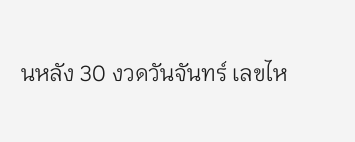นหลัง 30 งวดวันจันทร์ เลขไห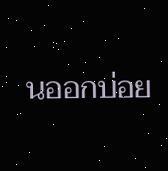นออกบ่อย